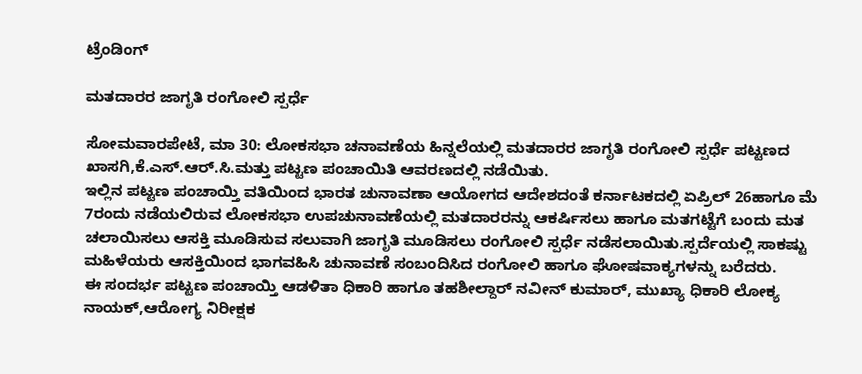ಟ್ರೆಂಡಿಂಗ್

ಮತದಾರರ ಜಾಗೃತಿ ರಂಗೋಲಿ ಸ್ಪರ್ಧೆ

ಸೋಮವಾರಪೇಟೆ, ಮಾ 30: ಲೋಕಸಭಾ ಚನಾವಣೆಯ ಹಿನ್ನಲೆಯಲ್ಲಿ ಮತದಾರರ ಜಾಗೃತಿ ರಂಗೋಲಿ ಸ್ಪರ್ಧೆ ಪಟ್ಟಣದ ಖಾಸಗಿ,ಕೆ.ಎಸ್.ಆರ್.ಸಿ.ಮತ್ತು ಪಟ್ಟಣ ಪಂಚಾಯಿತಿ ಆವರಣದಲ್ಲಿ ನಡೆಯಿತು.
ಇಲ್ಲಿನ ಪಟ್ಟಣ ಪಂಚಾಯ್ತಿ ವತಿಯಿಂದ ಭಾರತ ಚುನಾವಣಾ ಆಯೋಗದ ಆದೇಶದಂತೆ ಕರ್ನಾಟಕದಲ್ಲಿ ಏಪ್ರಿಲ್ 26ಹಾಗೂ ಮೆ 7ರಂದು ನಡೆಯಲಿರುವ ಲೋಕಸಭಾ ಉಪಚುನಾವಣೆಯಲ್ಲಿ ಮತದಾರರನ್ನು ಆಕರ್ಷಿಸಲು ಹಾಗೂ ಮತಗಟ್ಟೆಗೆ ಬಂದು ಮತ ಚಲಾಯಿಸಲು ಆಸಕ್ತಿ ಮೂಡಿಸುವ ಸಲುವಾಗಿ ಜಾಗೃತಿ ಮೂಡಿಸಲು ರಂಗೋಲಿ ಸ್ಪರ್ಧೆ ನಡೆಸಲಾಯಿತು.ಸ್ಪರ್ದೆಯಲ್ಲಿ ಸಾಕಷ್ಟು ಮಹಿಳೆಯರು ಆಸಕ್ತಿಯಿಂದ ಭಾಗವಹಿಸಿ ಚುನಾವಣೆ ಸಂಬಂದಿಸಿದ ರಂಗೋಲಿ ಹಾಗೂ ಘೋಷವಾಕ್ಯಗಳನ್ನು ಬರೆದರು.
ಈ ಸಂದರ್ಭ ಪಟ್ಟಣ ಪಂಚಾಯ್ತಿ ಆಡಳಿತಾ ಧಿಕಾರಿ ಹಾಗೂ ತಹಶೀಲ್ದಾರ್ ನವೀನ್ ಕುಮಾರ್, ಮುಖ್ಯಾ ಧಿಕಾರಿ ಲೋಕ್ಯ ನಾಯಕ್,ಆರೋಗ್ಯ ನಿರೀಕ್ಷಕ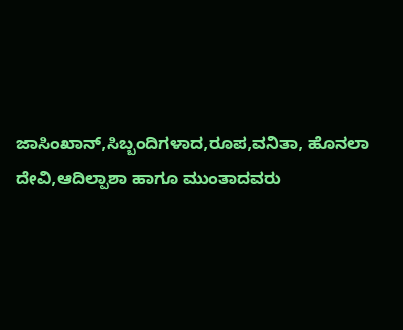ಜಾಸಿಂಖಾನ್,ಸಿಬ್ಬಂದಿಗಳಾದ,ರೂಪ,ವನಿತಾ, ಹೊನಲಾ ದೇವಿ,ಆದಿಲ್ಪಾಶಾ ಹಾಗೂ ಮುಂತಾದವರು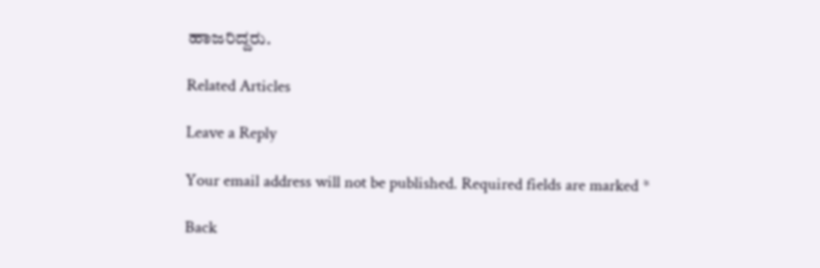ಹಾಜರಿದ್ದರು.

Related Articles

Leave a Reply

Your email address will not be published. Required fields are marked *

Back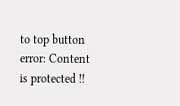to top button
error: Content is protected !!